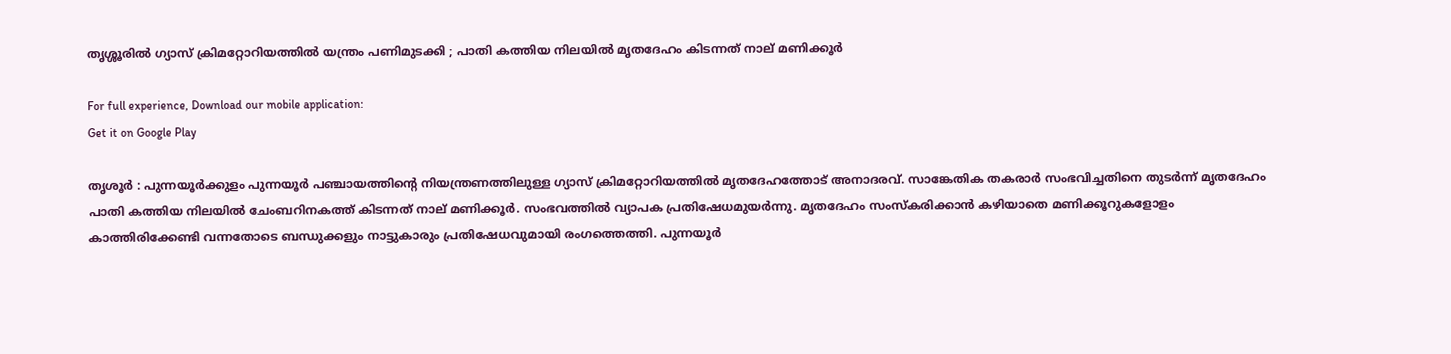തൃശ്ശൂരിൽ ഗ്യാസ് ക്രിമറ്റോറിയത്തിൽ യന്ത്രം പണിമുടക്കി ; പാതി കത്തിയ നിലയില്‍ മൃതദേഹം കിടന്നത് നാല് മണിക്കൂര്‍

For full experience, Download our mobile application:
Get it on Google Play

തൃശൂര്‍ : പുന്നയൂര്‍ക്കുളം പുന്നയൂര്‍ പഞ്ചായത്തിന്റെ നിയന്ത്രണത്തിലുള്ള ഗ്യാസ് ക്രിമറ്റോറിയത്തില്‍ മൃതദേഹത്തോട് അനാദരവ്. സാങ്കേതിക തകരാര്‍ സംഭവിച്ചതിനെ തുടര്‍ന്ന് മൃതദേഹം പാതി കത്തിയ നിലയില്‍ ചേംബറിനകത്ത് കിടന്നത് നാല് മണിക്കൂര്‍. സംഭവത്തില്‍ വ്യാപക പ്രതിഷേധമുയർന്നു. മൃതദേഹം സംസ്‌കരിക്കാന്‍ കഴിയാതെ മണിക്കൂറുകളോളം കാത്തിരിക്കേണ്ടി വന്നതോടെ ബന്ധുക്കളും നാട്ടുകാരും പ്രതിഷേധവുമായി രംഗത്തെത്തി. പുന്നയൂര്‍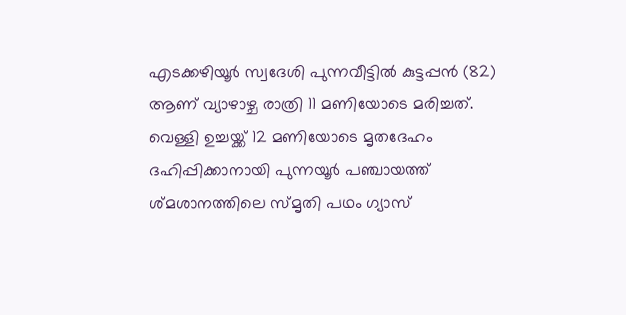എടക്കഴിയൂര്‍ സ്വദേശി പുന്നവീട്ടില്‍ കുട്ടപ്പന്‍ (82) ആണ് വ്യാഴാഴ്ച രാത്രി 11 മണിയോടെ മരിച്ചത്. വെള്ളി ഉച്ചയ്ക്ക് 12 മണിയോടെ മൃതദേഹം ദഹിപ്പിക്കാനായി പുന്നയൂര്‍ പഞ്ചായത്ത് ശ്മശാനത്തിലെ സ്മൃതി പഥം ഗ്യാസ്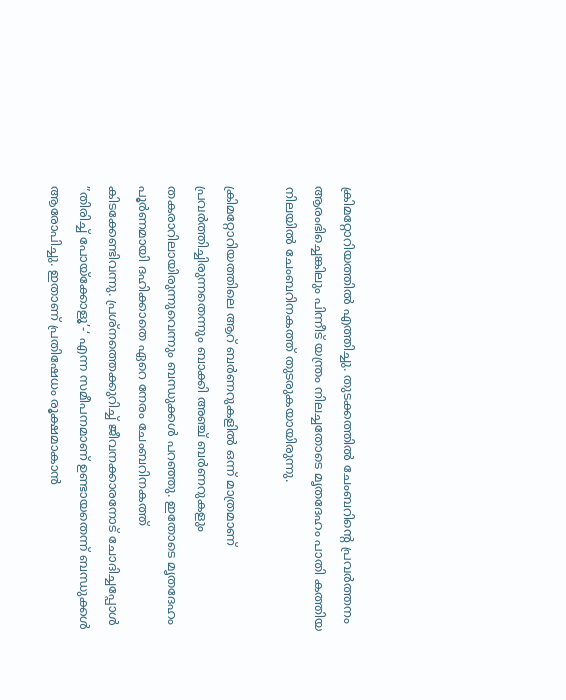ക്രിമറ്റോറിയത്തില്‍ എത്തിച്ചു. തുടക്കത്തില്‍ ചേംബറിന്റെ പ്രവര്‍ത്തനം ആരംഭിച്ചെങ്കിലും പിന്നീട് യന്ത്രം നിലച്ചതോടെ മൃതദേഹം പാതി കത്തിയ നിലയില്‍ ചേംബറിനകത്ത് തുടരുകയായിരുന്നു.

ക്രിമറ്റോറിയത്തിലെ ആറ് ബര്‍ണറുകളില്‍ ഒന്ന് മാത്രമാണ് പ്രവര്‍ത്തിച്ചിരുന്നതെന്നും ബാക്കി അഞ്ച് ബര്‍ണറുകളും തകരാറിലായിരുന്നുവെന്നും ബന്ധുക്കള്‍ പറഞ്ഞു. ഇതോടെ മൃതദേഹം പൂര്‍ണമായി ദഹിക്കാതെ ഏറെ നേരം ചേംബറിനകത്ത് കിടക്കേണ്ടിവന്നു. പ്രശ്‌നത്തെക്കുറിച്ച് ജീവനക്കാരനോട് ചോദിച്ചപ്പോള്‍ ”തിരിച്ച് പോയ്‌ക്കോളൂ’-‘ എന്ന സമീപനമാണ് ഉണ്ടായതെന്ന് ബന്ധുക്കള്‍ ആരോപിച്ചു. ഇതാണ് പ്രതിഷേധം രൂക്ഷമാകാന്‍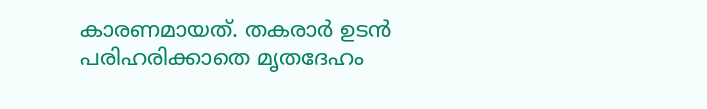കാരണമായത്. തകരാര്‍ ഉടന്‍ പരിഹരിക്കാതെ മൃതദേഹം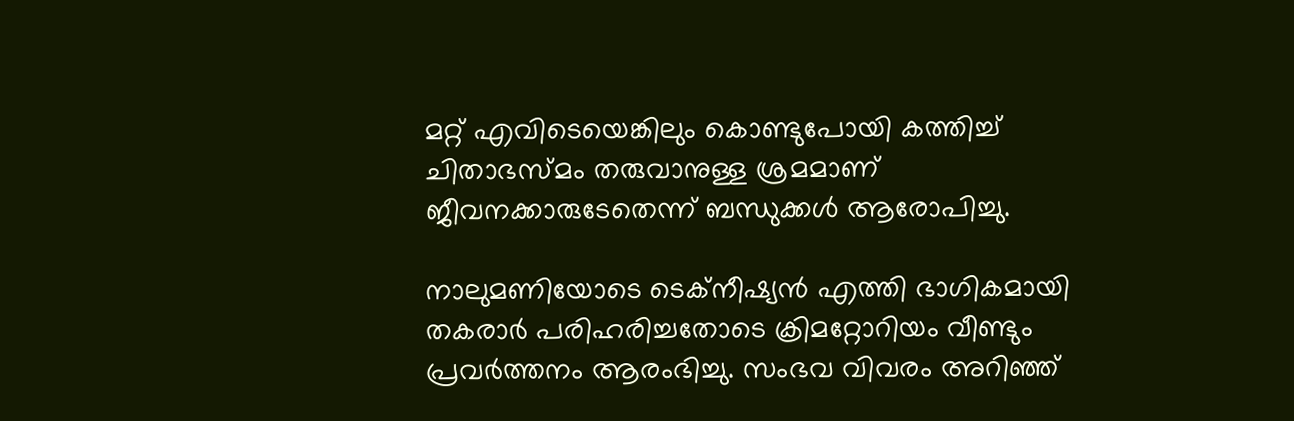മറ്റ് എവിടെയെങ്കിലും കൊണ്ടുപോയി കത്തിച്ച് ചിതാഭസ്മം തരുവാനുള്ള ശ്രമമാണ് ജീവനക്കാരുടേതെന്ന് ബന്ധുക്കള്‍ ആരോപിച്ചു.

നാലുമണിയോടെ ടെക്‌നീഷ്യന്‍ എത്തി ഭാഗികമായി തകരാര്‍ പരിഹരിച്ചതോടെ ക്രിമറ്റോറിയം വീണ്ടും പ്രവര്‍ത്തനം ആരംഭിച്ചു. സംഭവ വിവരം അറിഞ്ഞ്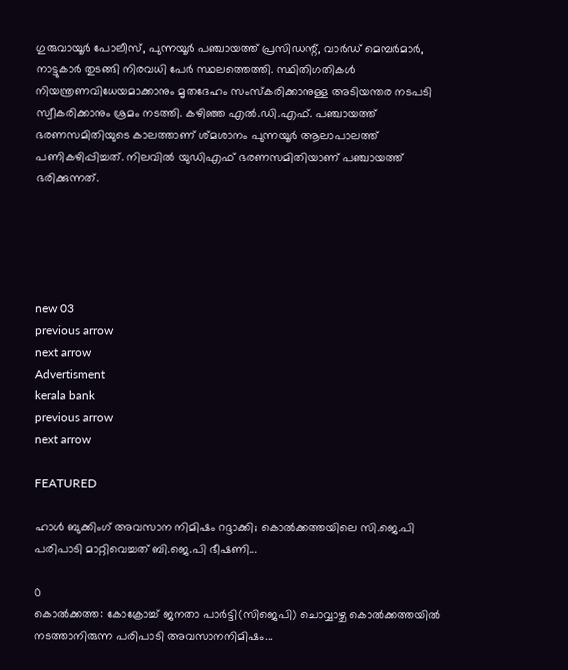ഗുരുവായൂര്‍ പോലീസ്, പുന്നയൂര്‍ പഞ്ചായത്ത് പ്രസിഡന്റ്, വാര്‍ഡ് മെമ്പര്‍മാര്‍, നാട്ടുകാര്‍ തുടങ്ങി നിരവധി പേര്‍ സ്ഥലത്തെത്തി. സ്ഥിതിഗതികള്‍ നിയന്ത്രണവിധേയമാക്കാനും മൃതദേഹം സംസ്‌കരിക്കാനുള്ള അടിയന്തര നടപടി സ്വീകരിക്കാനും ശ്രമം നടത്തി. കഴിഞ്ഞ എല്‍.ഡി.എഫ്. പഞ്ചായത്ത് ഭരണസമിതിയുടെ കാലത്താണ് ശ്മശാനം പുന്നയൂര്‍ ആലാപാലത്ത് പണികഴിപ്പിച്ചത്. നിലവില്‍ യുഡിഎഫ് ഭരണസമിതിയാണ് പ‍ഞ്ചായത്ത് ഭരിക്കുന്നത്.





new 03
previous arrow
next arrow
Advertisment
kerala bank
previous arrow
next arrow

FEATURED

ഹാൾ ബുക്കിംഗ് അവസാന നിമിഷം റദ്ദാക്കി; കൊൽക്കത്തയിലെ സി.ജെ.പി പരിപാടി മാറ്റിവെച്ചത് ബി.ജെ.പി ഭീഷണി...

0
കൊൽക്കത്ത: കോക്രോച്ച് ജനതാ പാർട്ടി(സിജെപി) ചൊവ്വാഴ്ച കൊൽക്കത്തയിൽ നടത്താനിരുന്ന പരിപാടി അവസാനനിമിഷം...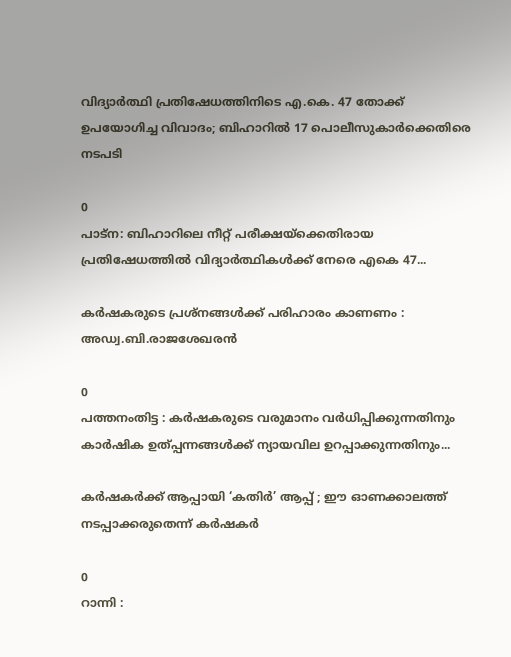വിദ്യാർത്ഥി പ്രതിഷേധത്തിനിടെ എ.കെ. 47 തോക്ക് ഉപയോഗിച്ച വിവാദം; ബിഹാറിൽ 17 പൊലീസുകാർക്കെതിരെ നടപടി

0
പാട്ന: ബിഹാറിലെ നീറ്റ് പരീക്ഷയ്‌ക്കെതിരായ പ്രതിഷേധത്തില്‍ വിദ്യാര്‍ത്ഥികള്‍ക്ക് നേരെ എകെ 47...

കർഷകരുടെ പ്രശ്നങ്ങൾക്ക് പരിഹാരം കാണണം : അഡ്വ.ബി.രാജശേഖരൻ

0
പത്തനംതിട്ട : കർഷകരുടെ വരുമാനം വർധിപ്പിക്കുന്നതിനും കാർഷിക ഉത്പ്പന്നങ്ങൾക്ക് ന്യായവില ഉറപ്പാക്കുന്നതിനും...

കര്‍ഷകര്‍ക്ക് ആപ്പായി ‘കതിർ’ ആപ്പ് ; ഈ ഓണക്കാലത്ത് നടപ്പാക്കരുതെന്ന് കര്‍ഷകര്‍

0
റാന്നി :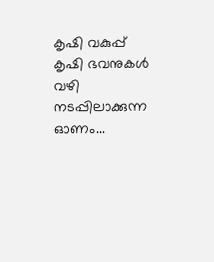കൃഷി വകുപ്പ് കൃഷി ഭവനുകള്‍ വഴി നടപ്പിലാക്കുന്ന ഓണം...